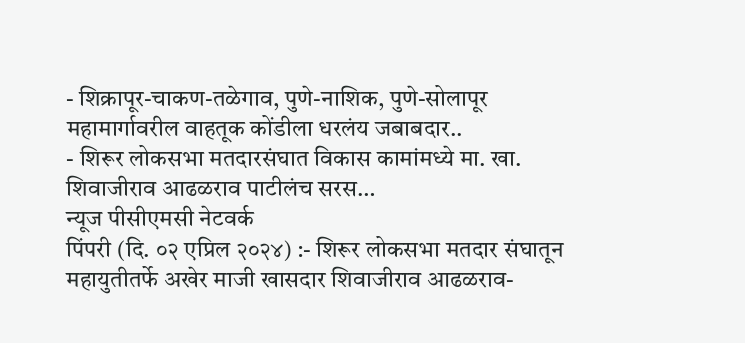- शिक्रापूर-चाकण-तळेगाव, पुणे-नाशिक, पुणे-सोलापूर महामार्गावरील वाहतूक कोंडीला धरलंय जबाबदार..
- शिरूर लोकसभा मतदारसंघात विकास कामांमध्ये मा. खा. शिवाजीराव आढळराव पाटीलंच सरस…
न्यूज पीसीएमसी नेटवर्क
पिंपरी (दि. ०२ एप्रिल २०२४) :- शिरूर लोकसभा मतदार संघातून महायुतीतर्फे अखेर माजी खासदार शिवाजीराव आढळराव-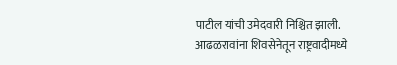पाटील यांची उमेदवारी निश्चित झाली. आढळरावांना शिवसेनेतून राष्ट्रवादीमध्ये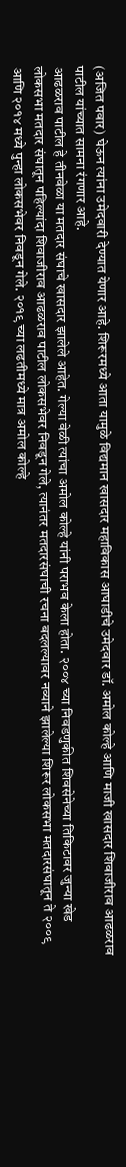(अजित पवार) घेऊन त्यांना उमेदवारी देण्यात येणार आहे. शिरूरमध्ये आता यामुळे विद्यमान खासदार महाविकास आघाडीचे उमेदवार डॉ. अमोल कोल्हे आणि माजी खासदार शिवाजीराव आढळराव पाटील यांच्यात सामना रंगणार आहे.
आढळराव पाटील हे तीनवेळा या मतदार संघाचे खासदार झालेले आहेत. गेल्या वेळी त्यांचा अमोल कोल्हे यांनी पराभव केला होता. २००४ च्या निवडणुकीत शिवसेनेच्या तिकिटावर जुन्या खेड लोकसभा मतदार संघातून पहिल्यांदा शिवाजीराव आढळराव पाटील लोकसभेवर निवडून गेले, त्यानंतर मतदारसंघाची रचना बदलल्यावर नव्याने झालेल्या शिरूर लोकसभा मतदारसंघातून ते २००९ आणि २०१४ मध्ये पुन्हा लोकसभेवर निवडून गेले. २०१९ च्या लढतीमध्ये मात्र अमोल कोल्हे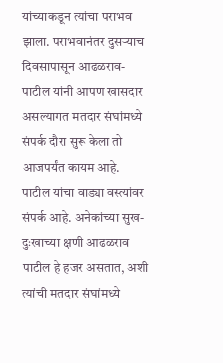यांच्याकडून त्यांचा पराभव झाला. पराभवानंतर दुसऱ्याच दिवसापासून आढळराव-पाटील यांनी आपण खासदार असल्यागत मतदार संघांमध्ये संपर्क दौरा सुरू केला तो आजपर्यंत कायम आहे.
पाटील यांचा वाड्या वस्त्यांवर संपर्क आहे. अनेकांच्या सुख-दुःखाच्या क्षणी आढळराव पाटील हे हजर असतात, अशी त्यांची मतदार संघांमध्ये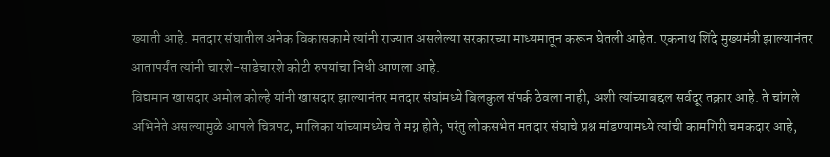ख्याती आहे. मतदार संघातील अनेक विकासकामे त्यांनी राज्यात असलेल्या सरकारच्या माध्यमातून करून घेतली आहेत. एकनाथ शिंदे मुख्यमंत्री झाल्यानंतर आतापर्यंत त्यांनी चारशे-साडेचारशे कोटी रुपयांचा निधी आणला आहे.
विद्यमान खासदार अमोल कोल्हे यांनी खासदार झाल्यानंतर मतदार संघांमध्ये बिलकुल संपर्क ठेवला नाही, अशी त्यांच्याबद्दल सर्वदूर तक्रार आहे. ते चांगले अभिनेते असल्यामुळे आपले चित्रपट, मालिका यांच्यामध्येच ते मग्न होते; परंतु लोकसभेत मतदार संघाचे प्रश्न मांडण्यामध्ये त्यांची कामगिरी चमकदार आहे,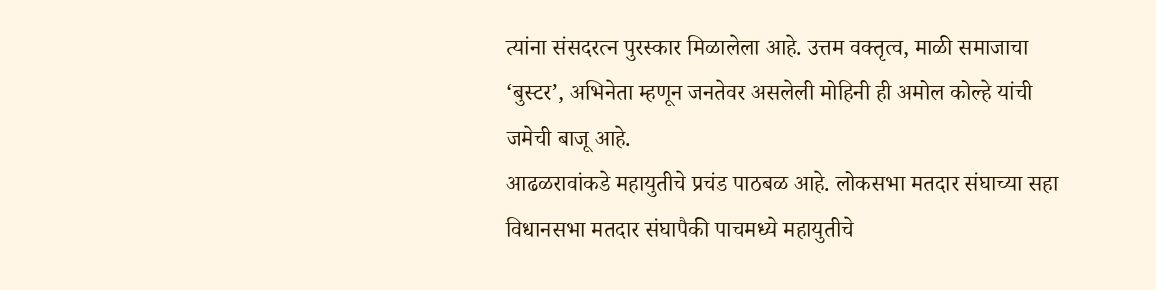त्यांना संसदरत्न पुरस्कार मिळालेला आहे. उत्तम वक्तृत्व, माळी समाजाचा ‘बुस्टर’, अभिनेता म्हणून जनतेवर असलेली मोहिनी ही अमोल कोल्हे यांची जमेची बाजू आहे.
आढळरावांकडे महायुतीचे प्रचंड पाठबळ आहे. लोकसभा मतदार संघाच्या सहा विधानसभा मतदार संघापैकी पाचमध्ये महायुतीचे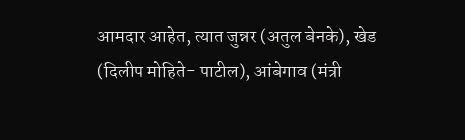आमदार आहेत, त्यात जुन्नर (अतुल बेनके), खेड (दिलीप मोहिते- पाटील), आंबेगाव (मंत्री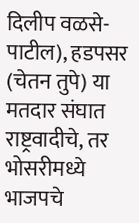दिलीप वळसे-पाटील), हडपसर (चेतन तुपे) या मतदार संघात राष्ट्रवादीचे, तर भोसरीमध्ये भाजपचे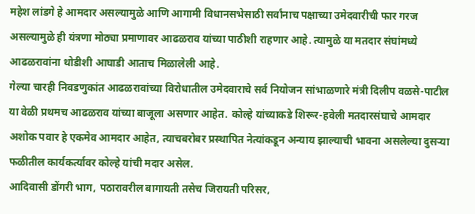महेश लांडगे हे आमदार असल्यामुळे आणि आगामी विधानसभेसाठी सर्वांनाच पक्षाच्या उमेदवारीची फार गरज असल्यामुळे ही यंत्रणा मोठ्या प्रमाणावर आढळराव यांच्या पाठीशी राहणार आहे. त्यामुळे या मतदार संघांमध्ये आढळरावांना थोडीशी आघाडी आताच मिळालेली आहे.
गेल्या चारही निवडणुकांत आढळरावांच्या विरोधातील उमेदवाराचे सर्व नियोजन सांभाळणारे मंत्री दिलीप वळसे-पाटील या वेळी प्रथमच आढळराव यांच्या बाजूला असणार आहेत. कोल्हे यांच्याकडे शिरूर-हवेली मतदारसंघाचे आमदार अशोक पवार हे एकमेव आमदार आहेत, त्याचबरोबर प्रस्थापित नेत्यांकडून अन्याय झाल्याची भावना असलेल्या दुसऱ्या फळीतील कार्यकर्त्यावर कोल्हे यांची मदार असेल.
आदिवासी डोंगरी भाग, पठारावरील बागायती तसेच जिरायती परिसर,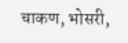चाकण, भोसरी,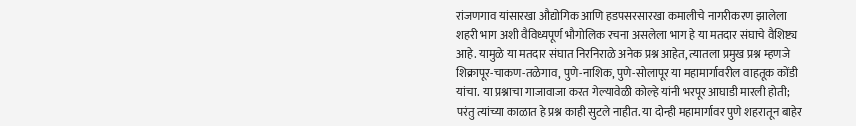रांजणगाव यांसारखा औद्योगिक आणि हडपसरसारखा कमालीचे नागरीकरण झालेला शहरी भाग अशी वैविध्यपूर्ण भौगोलिक रचना असलेला भाग हे या मतदार संघाचे वैशिष्ट्य आहे. यामुळे या मतदार संघात निरनिराळे अनेक प्रश्न आहेत, त्यातला प्रमुख प्रश्न म्हणजे शिक्रापूर-चाकण-तळेगाव, पुणे-नाशिक, पुणे-सोलापूर या महामार्गावरील वाहतूक कोंडी यांचा. या प्रश्नाचा गाजावाजा करत गेल्यावेळी कोल्हे यांनी भरपूर आघाडी मारली होती; परंतु त्यांच्या काळात हे प्रश्न काही सुटले नाहीत. या दोन्ही महामार्गावर पुणे शहरातून बाहेर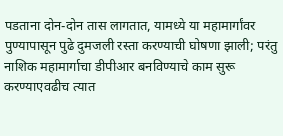पडताना दोन-दोन तास लागतात, यामध्ये या महामार्गांवर पुण्यापासून पुढे दुमजली रस्ता करण्याची घोषणा झाली; परंतु नाशिक महामार्गाचा डीपीआर बनविण्याचे काम सुरू करण्याएवढीच त्यात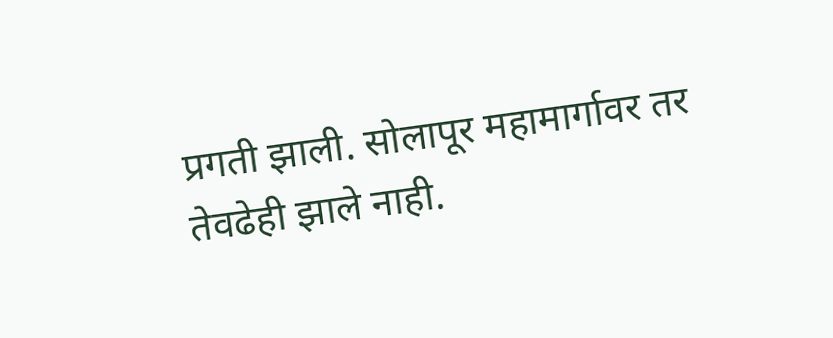प्रगती झाली. सोलापूर महामार्गावर तर तेवढेही झाले नाही.